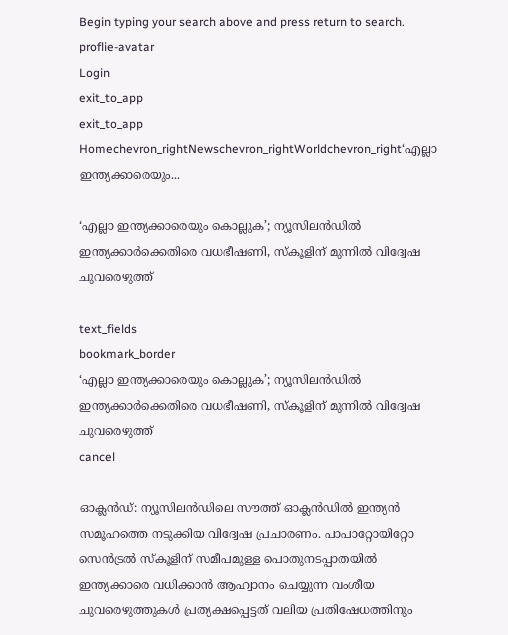Begin typing your search above and press return to search.
proflie-avatar
Login
exit_to_app
exit_to_app
Homechevron_rightNewschevron_rightWorldchevron_right‘എല്ലാ ഇന്ത്യക്കാരെയും...

‘എല്ലാ ഇന്ത്യക്കാരെയും കൊല്ലുക’; ന്യൂസിലൻഡിൽ ഇന്ത്യക്കാർക്കെതിരെ വധഭീഷണി, സ്‌കൂളിന് മുന്നിൽ വിദ്വേഷ ചുവരെഴുത്ത്

text_fields
bookmark_border
‘എല്ലാ ഇന്ത്യക്കാരെയും കൊല്ലുക’; ന്യൂസിലൻഡിൽ ഇന്ത്യക്കാർക്കെതിരെ വധഭീഷണി, സ്‌കൂളിന് മുന്നിൽ വിദ്വേഷ ചുവരെഴുത്ത്
cancel

ഓക്ലൻഡ്: ന്യൂസിലൻഡിലെ സൗത്ത് ഓക്ലൻഡിൽ ഇന്ത്യൻ സമൂഹത്തെ നടുക്കിയ വിദ്വേഷ പ്രചാരണം. പാപാറ്റോയിറ്റോ സെൻട്രൽ സ്കൂളിന് സമീപമുള്ള പൊതുനടപ്പാതയിൽ ഇന്ത്യക്കാരെ വധിക്കാൻ ആഹ്വാനം ചെയ്യുന്ന വംശീയ ചുവരെഴുത്തുകൾ പ്രത്യക്ഷപ്പെട്ടത് വലിയ പ്രതിഷേധത്തിനും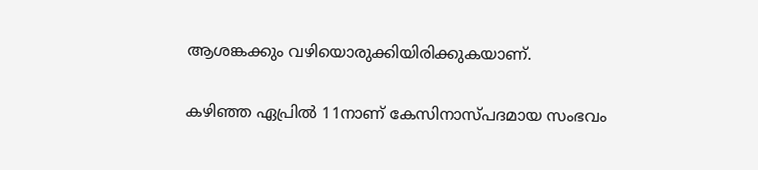ആശങ്കക്കും വഴിയൊരുക്കിയിരിക്കുകയാണ്.

കഴിഞ്ഞ ഏപ്രിൽ 11നാണ് കേസിനാസ്പദമായ സംഭവം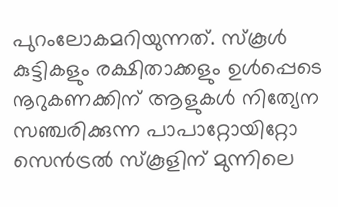പുറംലോകമറിയുന്നത്. സ്കൂൾ കുട്ടികളും രക്ഷിതാക്കളും ഉൾപ്പെടെ നൂറുകണക്കിന് ആളുകൾ നിത്യേന സഞ്ചരിക്കുന്ന പാപാറ്റോയിറ്റോ സെൻട്രൽ സ്കൂളിന് മുന്നിലെ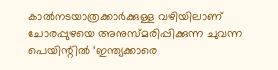കാൽനടയാത്രക്കാർക്കുള്ള വഴിയിലാണ് ചോരപ്പുഴയെ അനുസ്മരിപ്പിക്കുന്ന ചുവന്ന പെയിന്റിൽ ‘ഇന്ത്യക്കാരെ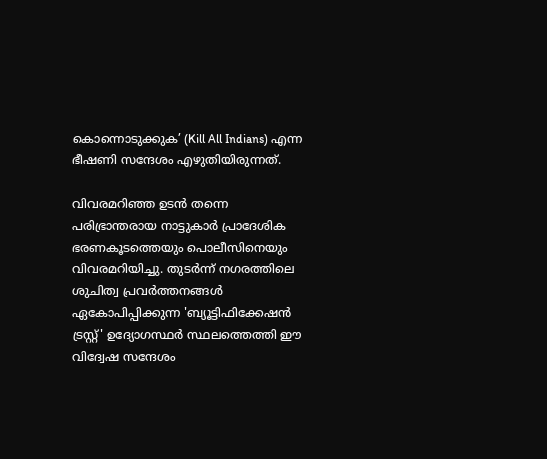കൊന്നൊടുക്കുക’ (Kill All Indians) എന്ന ഭീഷണി സന്ദേശം എഴുതിയിരുന്നത്.

വിവരമറിഞ്ഞ ഉടൻ തന്നെ പരിഭ്രാന്തരായ നാട്ടുകാർ പ്രാദേശിക ഭരണകൂടത്തെയും പൊലീസിനെയും വിവരമറിയിച്ചു. തുടർന്ന് നഗരത്തിലെ ശുചിത്വ പ്രവർത്തനങ്ങൾ ഏകോപിപ്പിക്കുന്ന 'ബ്യൂട്ടിഫിക്കേഷൻ ട്രസ്റ്റ്' ഉദ്യോഗസ്ഥർ സ്ഥലത്തെത്തി ഈ വിദ്വേഷ സന്ദേശം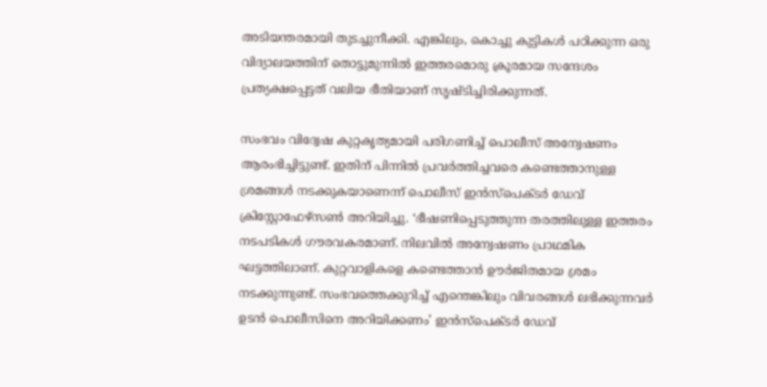അടിയന്തരമായി തുടച്ചുനീക്കി. എങ്കിലും, കൊച്ചു കുട്ടികൾ പഠിക്കുന്ന ഒരു വിദ്യാലയത്തിന് തൊട്ടുമുന്നിൽ ഇത്തരമൊരു ക്രൂരമായ സന്ദേശം പ്രത്യക്ഷപ്പെട്ടത് വലിയ ഭീതിയാണ് സൃഷ്ടിച്ചിരിക്കുന്നത്.

സംഭവം വിദ്വേഷ കുറ്റകൃത്യമായി പരിഗണിച്ച് പൊലീസ് അന്വേഷണം ആരംഭിച്ചിട്ടുണ്ട്. ഇതിന് പിന്നിൽ പ്രവർത്തിച്ചവരെ കണ്ടെത്താനുള്ള ശ്രമങ്ങൾ നടക്കുകയാണെന്ന് പൊലീസ് ഇൻസ്‌പെക്ടർ ഡേവ് ക്രിസ്റ്റോഫേഴ്സൺ അറിയിച്ചു. ‘ഭീഷണിപ്പെടുത്തുന്ന തരത്തിലുള്ള ഇത്തരം നടപടികൾ ഗൗരവകരമാണ്. നിലവിൽ അന്വേഷണം പ്രാഥമിക ഘട്ടത്തിലാണ്. കുറ്റവാളികളെ കണ്ടെത്താൻ ഊർജിതമായ ശ്രമം നടക്കുന്നുണ്ട്. സംഭവത്തെക്കുറിച്ച് എന്തെങ്കിലും വിവരങ്ങൾ ലഭിക്കുന്നവർ ഉടൻ പൊലീസിനെ അറിയിക്കണം’ ഇൻസ്‌പെക്ടർ ഡേവ്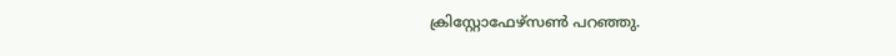ക്രിസ്റ്റോഫേഴ്സൺ പറഞ്ഞു.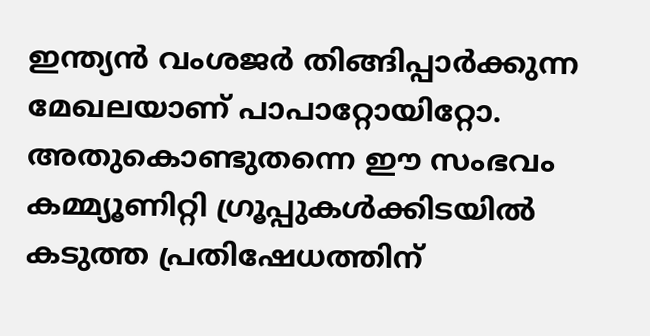ഇന്ത്യൻ വംശജർ തിങ്ങിപ്പാർക്കുന്ന മേഖലയാണ് പാപാറ്റോയിറ്റോ. അതുകൊണ്ടുതന്നെ ഈ സംഭവം കമ്മ്യൂണിറ്റി ഗ്രൂപ്പുകൾക്കിടയിൽ കടുത്ത പ്രതിഷേധത്തിന്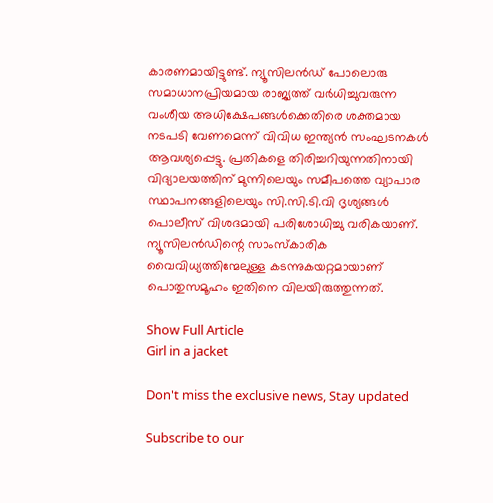കാരണമായിട്ടുണ്ട്. ന്യൂസിലൻഡ് പോലൊരു സമാധാനപ്രിയമായ രാജ്യത്ത് വർധിച്ചുവരുന്ന വംശീയ അധിക്ഷേപങ്ങൾക്കെതിരെ ശക്തമായ നടപടി വേണമെന്ന് വിവിധ ഇന്ത്യൻ സംഘടനകൾ ആവശ്യപ്പെട്ടു. പ്രതികളെ തിരിച്ചറിയുന്നതിനായി വിദ്യാലയത്തിന് മുന്നിലെയും സമീപത്തെ വ്യാപാര സ്ഥാപനങ്ങളിലെയും സി.സി.ടി.വി ദൃശ്യങ്ങൾ പൊലീസ് വിശദമായി പരിശോധിച്ചു വരികയാണ്. ന്യൂസിലൻഡിന്റെ സാംസ്കാരിക വൈവിധ്യത്തിന്മേലുള്ള കടന്നുകയറ്റമായാണ് പൊതുസമൂഹം ഇതിനെ വിലയിരുത്തുന്നത്.

Show Full Article
Girl in a jacket

Don't miss the exclusive news, Stay updated

Subscribe to our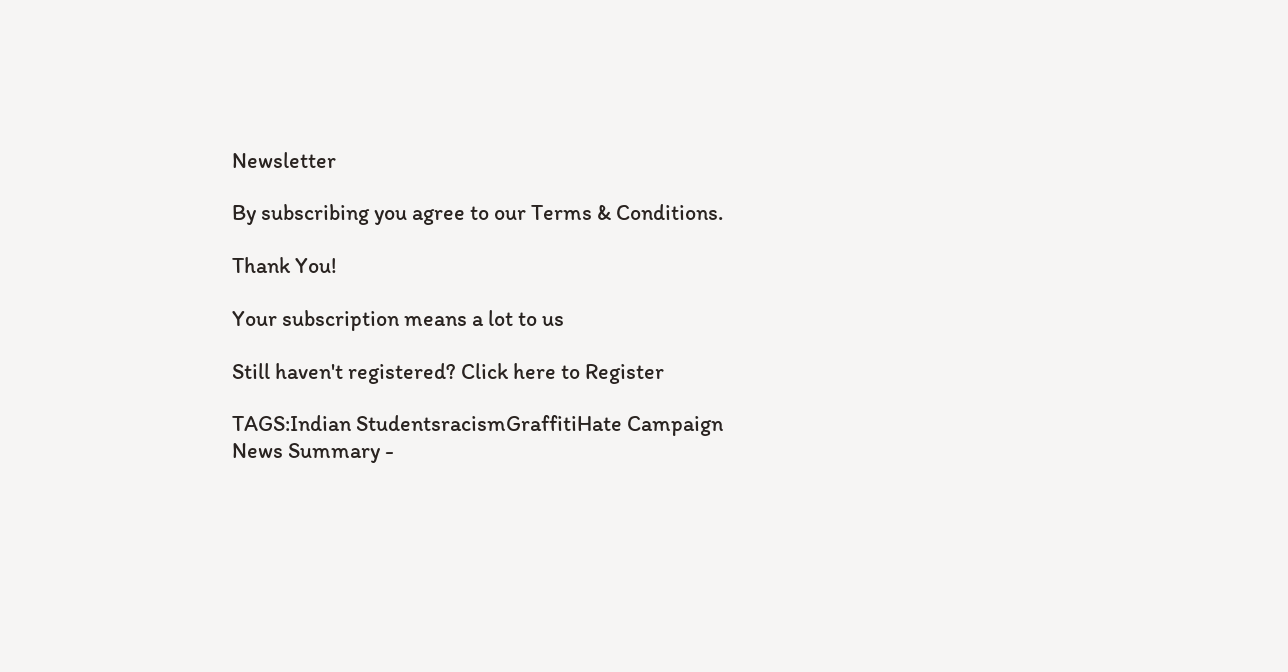Newsletter

By subscribing you agree to our Terms & Conditions.

Thank You!

Your subscription means a lot to us

Still haven't registered? Click here to Register

TAGS:Indian StudentsracismGraffitiHate Campaign
News Summary -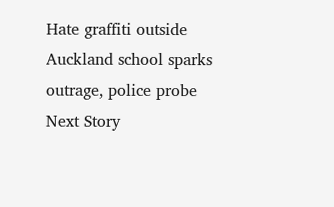Hate graffiti outside Auckland school sparks outrage, police probe
Next Story